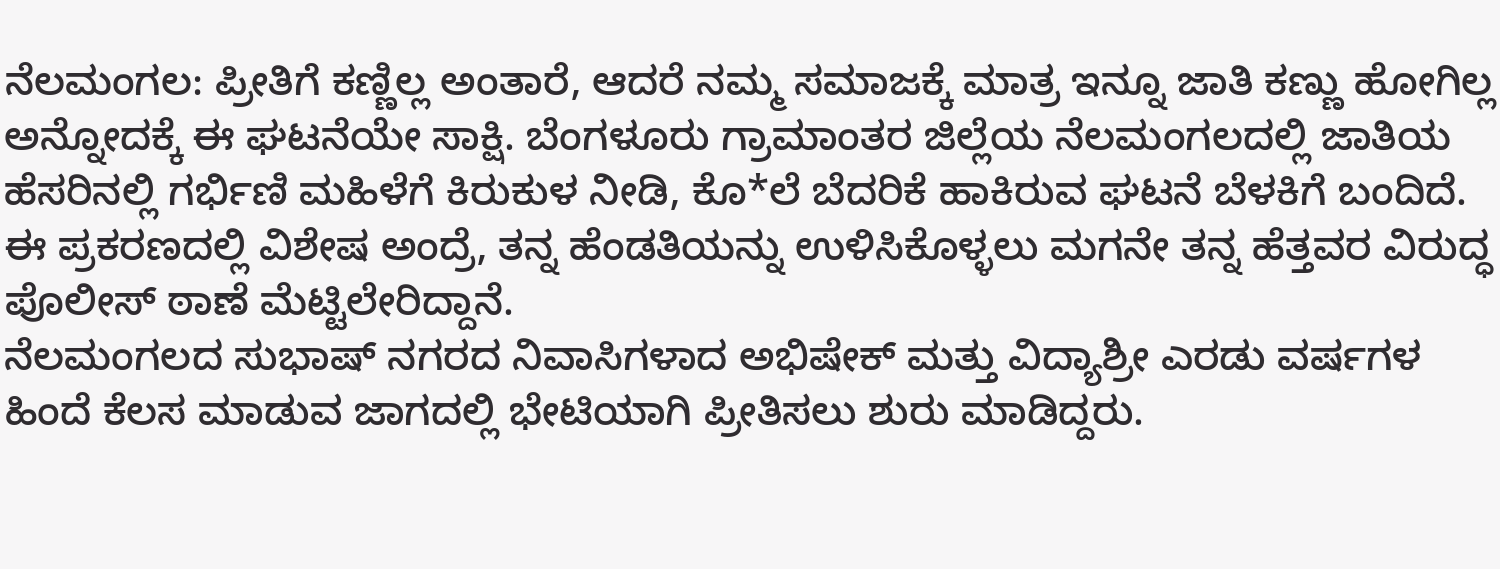ನೆಲಮಂಗಲ: ಪ್ರೀತಿಗೆ ಕಣ್ಣಿಲ್ಲ ಅಂತಾರೆ, ಆದರೆ ನಮ್ಮ ಸಮಾಜಕ್ಕೆ ಮಾತ್ರ ಇನ್ನೂ ಜಾತಿ ಕಣ್ಣು ಹೋಗಿಲ್ಲ ಅನ್ನೋದಕ್ಕೆ ಈ ಘಟನೆಯೇ ಸಾಕ್ಷಿ. ಬೆಂಗಳೂರು ಗ್ರಾಮಾಂತರ ಜಿಲ್ಲೆಯ ನೆಲಮಂಗಲದಲ್ಲಿ ಜಾತಿಯ ಹೆಸರಿನಲ್ಲಿ ಗರ್ಭಿಣಿ ಮಹಿಳೆಗೆ ಕಿರುಕುಳ ನೀಡಿ, ಕೊ*ಲೆ ಬೆದರಿಕೆ ಹಾಕಿರುವ ಘಟನೆ ಬೆಳಕಿಗೆ ಬಂದಿದೆ. ಈ ಪ್ರಕರಣದಲ್ಲಿ ವಿಶೇಷ ಅಂದ್ರೆ, ತನ್ನ ಹೆಂಡತಿಯನ್ನು ಉಳಿಸಿಕೊಳ್ಳಲು ಮಗನೇ ತನ್ನ ಹೆತ್ತವರ ವಿರುದ್ಧ ಪೊಲೀಸ್ ಠಾಣೆ ಮೆಟ್ಟಿಲೇರಿದ್ದಾನೆ.
ನೆಲಮಂಗಲದ ಸುಭಾಷ್ ನಗರದ ನಿವಾಸಿಗಳಾದ ಅಭಿಷೇಕ್ ಮತ್ತು ವಿದ್ಯಾಶ್ರೀ ಎರಡು ವರ್ಷಗಳ ಹಿಂದೆ ಕೆಲಸ ಮಾಡುವ ಜಾಗದಲ್ಲಿ ಭೇಟಿಯಾಗಿ ಪ್ರೀತಿಸಲು ಶುರು ಮಾಡಿದ್ದರು.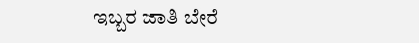ಇಬ್ಬರ ಜಾತಿ ಬೇರೆ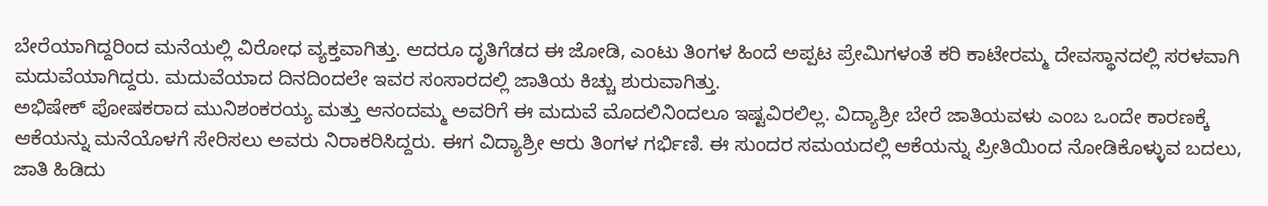ಬೇರೆಯಾಗಿದ್ದರಿಂದ ಮನೆಯಲ್ಲಿ ವಿರೋಧ ವ್ಯಕ್ತವಾಗಿತ್ತು. ಆದರೂ ದೃತಿಗೆಡದ ಈ ಜೋಡಿ, ಎಂಟು ತಿಂಗಳ ಹಿಂದೆ ಅಪ್ಪಟ ಪ್ರೇಮಿಗಳಂತೆ ಕರಿ ಕಾಟೇರಮ್ಮ ದೇವಸ್ಥಾನದಲ್ಲಿ ಸರಳವಾಗಿ ಮದುವೆಯಾಗಿದ್ದರು. ಮದುವೆಯಾದ ದಿನದಿಂದಲೇ ಇವರ ಸಂಸಾರದಲ್ಲಿ ಜಾತಿಯ ಕಿಚ್ಚು ಶುರುವಾಗಿತ್ತು.
ಅಭಿಷೇಕ್ ಪೋಷಕರಾದ ಮುನಿಶಂಕರಯ್ಯ ಮತ್ತು ಆನಂದಮ್ಮ ಅವರಿಗೆ ಈ ಮದುವೆ ಮೊದಲಿನಿಂದಲೂ ಇಷ್ಟವಿರಲಿಲ್ಲ. ವಿದ್ಯಾಶ್ರೀ ಬೇರೆ ಜಾತಿಯವಳು ಎಂಬ ಒಂದೇ ಕಾರಣಕ್ಕೆ ಆಕೆಯನ್ನು ಮನೆಯೊಳಗೆ ಸೇರಿಸಲು ಅವರು ನಿರಾಕರಿಸಿದ್ದರು. ಈಗ ವಿದ್ಯಾಶ್ರೀ ಆರು ತಿಂಗಳ ಗರ್ಭಿಣಿ. ಈ ಸುಂದರ ಸಮಯದಲ್ಲಿ ಆಕೆಯನ್ನು ಪ್ರೀತಿಯಿಂದ ನೋಡಿಕೊಳ್ಳುವ ಬದಲು, ಜಾತಿ ಹಿಡಿದು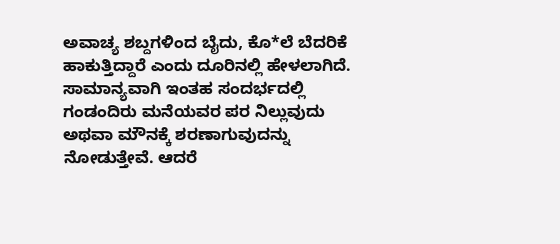ಅವಾಚ್ಯ ಶಬ್ದಗಳಿಂದ ಬೈದು, ಕೊ*ಲೆ ಬೆದರಿಕೆ ಹಾಕುತ್ತಿದ್ದಾರೆ ಎಂದು ದೂರಿನಲ್ಲಿ ಹೇಳಲಾಗಿದೆ.
ಸಾಮಾನ್ಯವಾಗಿ ಇಂತಹ ಸಂದರ್ಭದಲ್ಲಿ ಗಂಡಂದಿರು ಮನೆಯವರ ಪರ ನಿಲ್ಲುವುದು ಅಥವಾ ಮೌನಕ್ಕೆ ಶರಣಾಗುವುದನ್ನು ನೋಡುತ್ತೇವೆ. ಆದರೆ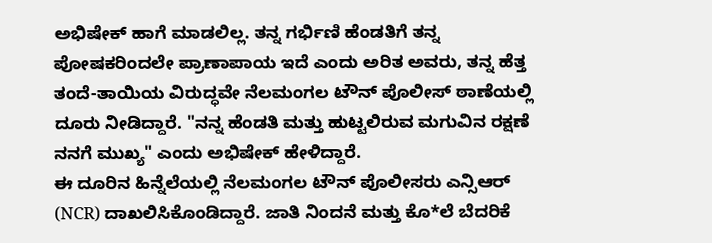ಅಭಿಷೇಕ್ ಹಾಗೆ ಮಾಡಲಿಲ್ಲ. ತನ್ನ ಗರ್ಭಿಣಿ ಹೆಂಡತಿಗೆ ತನ್ನ ಪೋಷಕರಿಂದಲೇ ಪ್ರಾಣಾಪಾಯ ಇದೆ ಎಂದು ಅರಿತ ಅವರು, ತನ್ನ ಹೆತ್ತ ತಂದೆ-ತಾಯಿಯ ವಿರುದ್ಧವೇ ನೆಲಮಂಗಲ ಟೌನ್ ಪೊಲೀಸ್ ಠಾಣೆಯಲ್ಲಿ ದೂರು ನೀಡಿದ್ದಾರೆ. "ನನ್ನ ಹೆಂಡತಿ ಮತ್ತು ಹುಟ್ಟಲಿರುವ ಮಗುವಿನ ರಕ್ಷಣೆ ನನಗೆ ಮುಖ್ಯ" ಎಂದು ಅಭಿಷೇಕ್ ಹೇಳಿದ್ದಾರೆ.
ಈ ದೂರಿನ ಹಿನ್ನೆಲೆಯಲ್ಲಿ ನೆಲಮಂಗಲ ಟೌನ್ ಪೊಲೀಸರು ಎನ್ಸಿಆರ್ (NCR) ದಾಖಲಿಸಿಕೊಂಡಿದ್ದಾರೆ. ಜಾತಿ ನಿಂದನೆ ಮತ್ತು ಕೊ*ಲೆ ಬೆದರಿಕೆ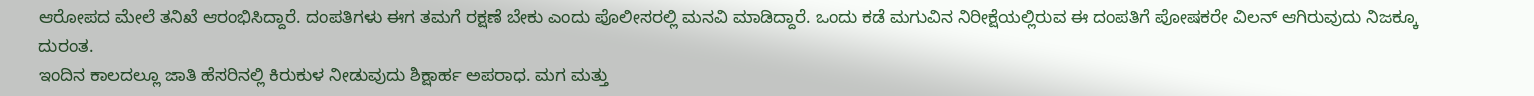ಆರೋಪದ ಮೇಲೆ ತನಿಖೆ ಆರಂಭಿಸಿದ್ದಾರೆ. ದಂಪತಿಗಳು ಈಗ ತಮಗೆ ರಕ್ಷಣೆ ಬೇಕು ಎಂದು ಪೊಲೀಸರಲ್ಲಿ ಮನವಿ ಮಾಡಿದ್ದಾರೆ. ಒಂದು ಕಡೆ ಮಗುವಿನ ನಿರೀಕ್ಷೆಯಲ್ಲಿರುವ ಈ ದಂಪತಿಗೆ ಪೋಷಕರೇ ವಿಲನ್ ಆಗಿರುವುದು ನಿಜಕ್ಕೂ ದುರಂತ.
ಇಂದಿನ ಕಾಲದಲ್ಲೂ ಜಾತಿ ಹೆಸರಿನಲ್ಲಿ ಕಿರುಕುಳ ನೀಡುವುದು ಶಿಕ್ಷಾರ್ಹ ಅಪರಾಧ. ಮಗ ಮತ್ತು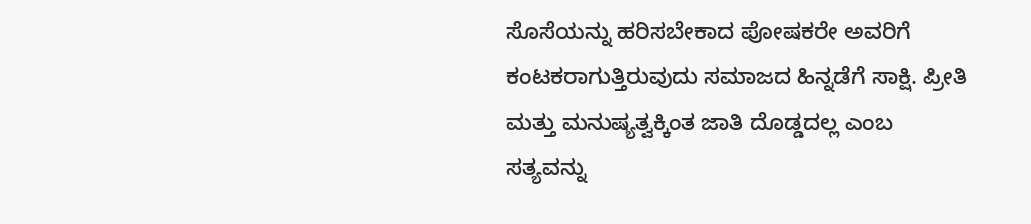ಸೊಸೆಯನ್ನು ಹರಿಸಬೇಕಾದ ಪೋಷಕರೇ ಅವರಿಗೆ ಕಂಟಕರಾಗುತ್ತಿರುವುದು ಸಮಾಜದ ಹಿನ್ನಡೆಗೆ ಸಾಕ್ಷಿ. ಪ್ರೀತಿ ಮತ್ತು ಮನುಷ್ಯತ್ವಕ್ಕಿಂತ ಜಾತಿ ದೊಡ್ಡದಲ್ಲ ಎಂಬ ಸತ್ಯವನ್ನು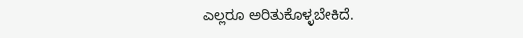ಎಲ್ಲರೂ ಅರಿತುಕೊಳ್ಳಬೇಕಿದೆ.